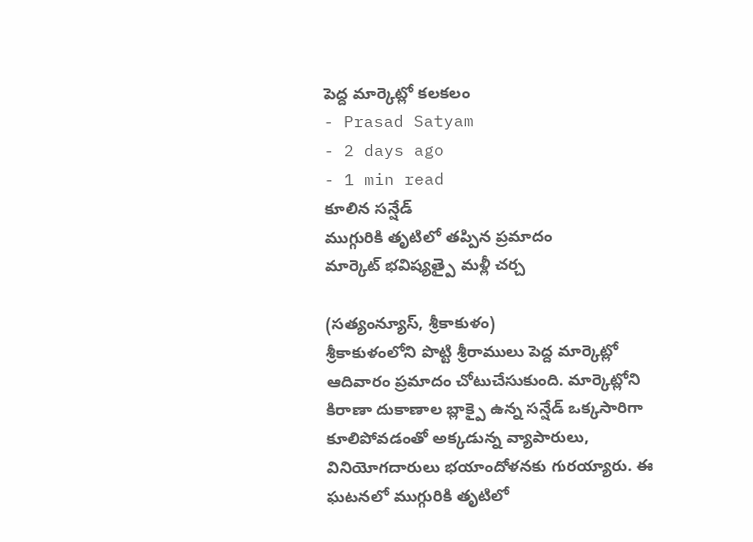పెద్ద మార్కెట్లో కలకలం
- Prasad Satyam
- 2 days ago
- 1 min read
కూలిన సన్షేడ్
ముగ్గురికి తృటిలో తప్పిన ప్రమాదం
మార్కెట్ భవిష్యత్పై మళ్లీ చర్చ

(సత్యంన్యూస్, శ్రీకాకుళం)
శ్రీకాకుళంలోని పొట్టి శ్రీరాములు పెద్ద మార్కెట్లో ఆదివారం ప్రమాదం చోటుచేసుకుంది. మార్కెట్లోని కిరాణా దుకాణాల బ్లాక్పై ఉన్న సన్షేడ్ ఒక్కసారిగా కూలిపోవడంతో అక్కడున్న వ్యాపారులు, వినియోగదారులు భయాందోళనకు గురయ్యారు. ఈ ఘటనలో ముగ్గురికి తృటిలో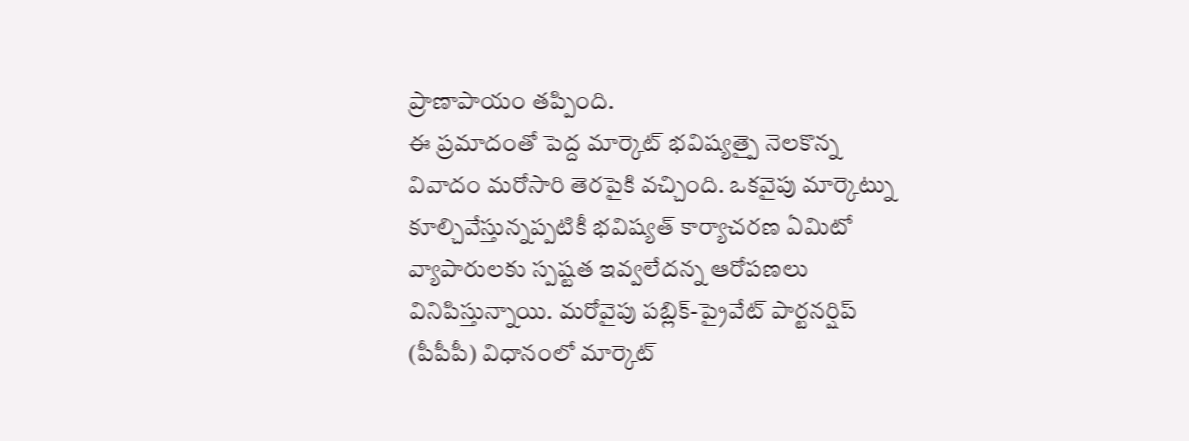ప్రాణాపాయం తప్పింది.
ఈ ప్రమాదంతో పెద్ద మార్కెట్ భవిష్యత్పై నెలకొన్న వివాదం మరోసారి తెరపైకి వచ్చింది. ఒకవైపు మార్కెట్ను కూల్చివేస్తున్నప్పటికీ భవిష్యత్ కార్యాచరణ ఏమిటో వ్యాపారులకు స్పష్టత ఇవ్వలేదన్న ఆరోపణలు వినిపిస్తున్నాయి. మరోవైపు పబ్లిక్-ప్రైవేట్ పార్టనర్షిప్ (పీపీపీ) విధానంలో మార్కెట్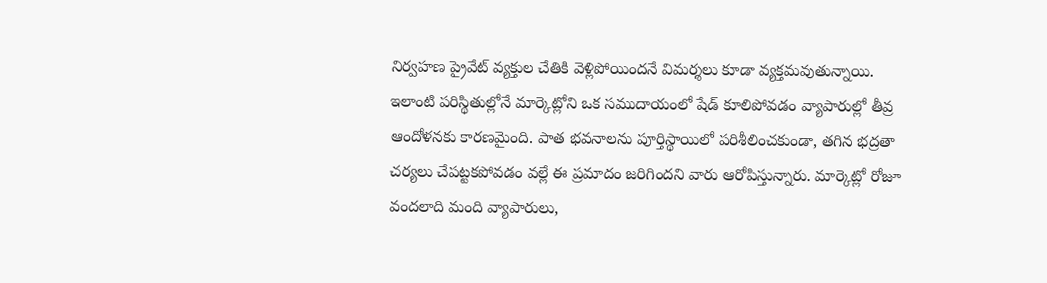నిర్వహణ ప్రైవేట్ వ్యక్తుల చేతికి వెళ్లిపోయిందనే విమర్శలు కూడా వ్యక్తమవుతున్నాయి.
ఇలాంటి పరిస్థితుల్లోనే మార్కెట్లోని ఒక సముదాయంలో షేడ్ కూలిపోవడం వ్యాపారుల్లో తీవ్ర ఆందోళనకు కారణమైంది. పాత భవనాలను పూర్తిస్థాయిలో పరిశీలించకుండా, తగిన భద్రతా చర్యలు చేపట్టకపోవడం వల్లే ఈ ప్రమాదం జరిగిందని వారు ఆరోపిస్తున్నారు. మార్కెట్లో రోజూ వందలాది మంది వ్యాపారులు,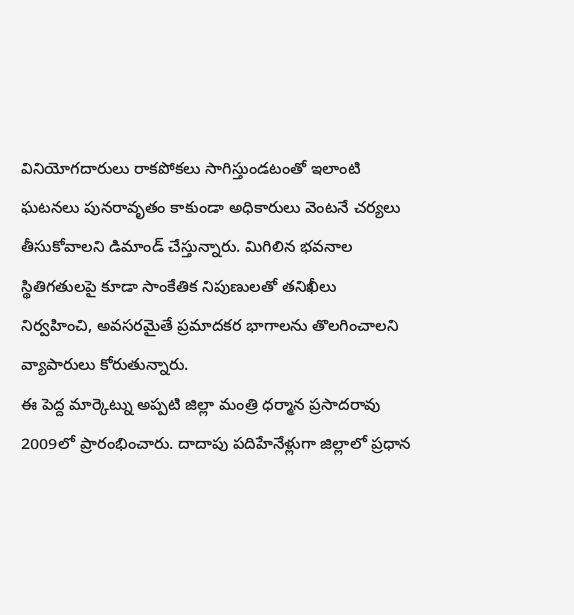వినియోగదారులు రాకపోకలు సాగిస్తుండటంతో ఇలాంటి ఘటనలు పునరావృతం కాకుండా అధికారులు వెంటనే చర్యలు తీసుకోవాలని డిమాండ్ చేస్తున్నారు. మిగిలిన భవనాల స్థితిగతులపై కూడా సాంకేతిక నిపుణులతో తనిఖీలు నిర్వహించి, అవసరమైతే ప్రమాదకర భాగాలను తొలగించాలని వ్యాపారులు కోరుతున్నారు.
ఈ పెద్ద మార్కెట్ను అప్పటి జిల్లా మంత్రి ధర్మాన ప్రసాదరావు 2009లో ప్రారంభించారు. దాదాపు పదిహేనేళ్లుగా జిల్లాలో ప్రధాన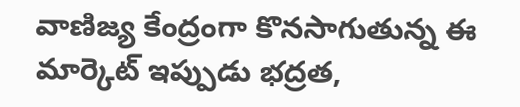వాణిజ్య కేంద్రంగా కొనసాగుతున్న ఈ మార్కెట్ ఇప్పుడు భద్రత,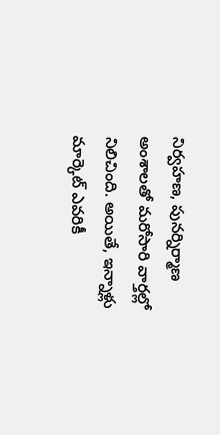నిర్వహణ, పునర్నిర్మాణ అంశాలతో మరోసారి వార్తల్లో నిలిచింది. అయితే, ఇన్నాళ్లు మార్కెట్ ఎవరికీ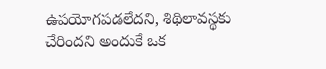ఉపయోగపడలేదని, శిథిలావస్థకు చేరిందని అందుకే ఒక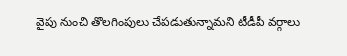వైపు నుంచి తొలగింపులు చేపడుతున్నామని టీడీపీ వర్గాలు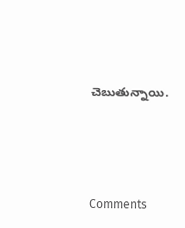చెబుతున్నాయి.






Comments